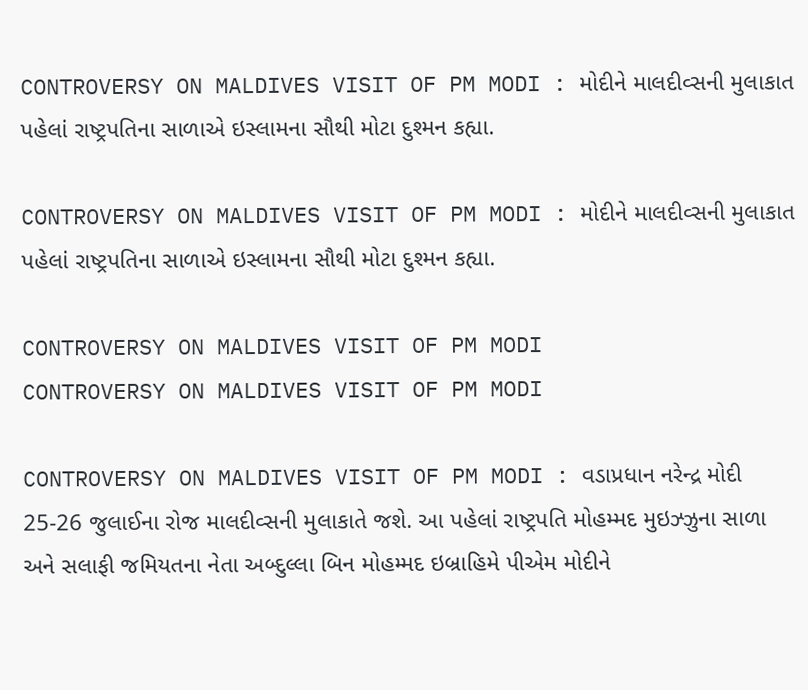CONTROVERSY ON MALDIVES VISIT OF PM MODI : મોદીને માલદીવ્સની મુલાકાત પહેલાં રાષ્ટ્રપતિના સાળાએ ઇસ્લામના સૌથી મોટા દુશ્મન કહ્યા.

CONTROVERSY ON MALDIVES VISIT OF PM MODI : મોદીને માલદીવ્સની મુલાકાત પહેલાં રાષ્ટ્રપતિના સાળાએ ઇસ્લામના સૌથી મોટા દુશ્મન કહ્યા.

CONTROVERSY ON MALDIVES VISIT OF PM MODI
CONTROVERSY ON MALDIVES VISIT OF PM MODI

CONTROVERSY ON MALDIVES VISIT OF PM MODI : વડાપ્રધાન નરેન્દ્ર મોદી 25-26 જુલાઈના રોજ માલદીવ્સની મુલાકાતે જશે. આ પહેલાં રાષ્ટ્રપતિ મોહમ્મદ મુઇઝ્ઝુના સાળા અને સલાફી જમિયતના નેતા અબ્દુલ્લા બિન મોહમ્મદ ઇબ્રાહિમે પીએમ મોદીને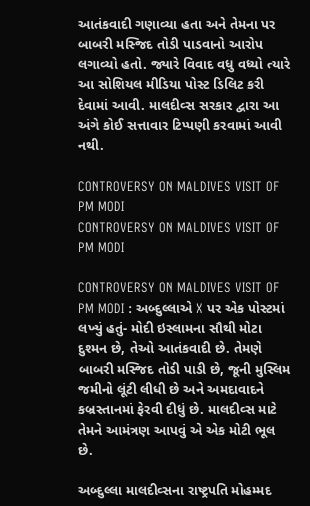આતંકવાદી ગણાવ્યા હતા અને તેમના પર બાબરી મસ્જિદ તોડી પાડવાનો આરોપ લગાવ્યો હતો. જ્યારે વિવાદ વધુ વધ્યો ત્યારે આ સોશિયલ મીડિયા પોસ્ટ ડિલિટ કરી દેવામાં આવી. માલદીવ્સ સરકાર દ્વારા આ અંગે કોઈ સત્તાવાર ટિપ્પણી કરવામાં આવી નથી.

CONTROVERSY ON MALDIVES VISIT OF PM MODI
CONTROVERSY ON MALDIVES VISIT OF PM MODI

CONTROVERSY ON MALDIVES VISIT OF PM MODI : અબ્દુલ્લાએ X પર એક પોસ્ટમાં લખ્યું હતું- મોદી ઇસ્લામના સૌથી મોટા દુશ્મન છે, તેઓ આતંકવાદી છે. તેમણે બાબરી મસ્જિદ તોડી પાડી છે, જૂની મુસ્લિમ જમીનો લૂંટી લીધી છે અને અમદાવાદને કબ્રસ્તાનમાં ફેરવી દીધું છે. માલદીવ્સ માટે તેમને આમંત્રણ આપવું એ એક મોટી ભૂલ છે.

અબ્દુલ્લા માલદીવ્સના રાષ્ટ્રપતિ મોહમ્મદ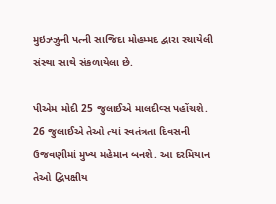મુઇઝ્ઝુની પત્ની સાજિદા મોહમ્મદ દ્વારા રચાયેલી સંસ્થા સાથે સંકળાયેલા છે.

પીએમ મોદી 25 જુલાઈએ માલદીવ્સ પહોંચશે. 26 જુલાઈએ તેઓ ત્યાં સ્વતંત્રતા દિવસની ઉજવણીમાં મુખ્ય મહેમાન બનશે. આ દરમિયાન તેઓ દ્વિપક્ષીય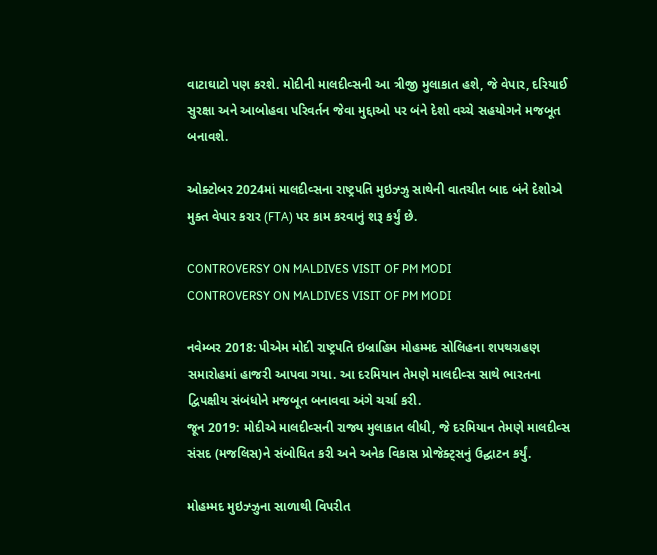વાટાઘાટો પણ કરશે. મોદીની માલદીવ્સની આ ત્રીજી મુલાકાત હશે, જે વેપાર, દરિયાઈ સુરક્ષા અને આબોહવા પરિવર્તન જેવા મુદ્દાઓ પર બંને દેશો વચ્ચે સહયોગને મજબૂત બનાવશે.

ઓક્ટોબર 2024માં માલદીવ્સના રાષ્ટ્રપતિ મુઇઝ્ઝુ સાથેની વાતચીત બાદ બંને દેશોએ મુક્ત વેપાર કરાર (FTA) પર કામ કરવાનું શરૂ કર્યું છે.

CONTROVERSY ON MALDIVES VISIT OF PM MODI
CONTROVERSY ON MALDIVES VISIT OF PM MODI

નવેમ્બર 2018: પીએમ મોદી રાષ્ટ્રપતિ ઇબ્રાહિમ મોહમ્મદ સોલિહના શપથગ્રહણ સમારોહમાં હાજરી આપવા ગયા. આ દરમિયાન તેમણે માલદીવ્સ સાથે ભારતના દ્વિપક્ષીય સંબંધોને મજબૂત બનાવવા અંગે ચર્ચા કરી.
જૂન 2019: મોદીએ માલદીવ્સની રાજ્ય મુલાકાત લીધી, જે દરમિયાન તેમણે માલદીવ્સ સંસદ (મજલિસ)ને સંબોધિત કરી અને અનેક વિકાસ પ્રોજેક્ટ્સનું ઉદ્ઘાટન કર્યું.

મોહમ્મદ મુઇઝ્ઝુના સાળાથી વિપરીત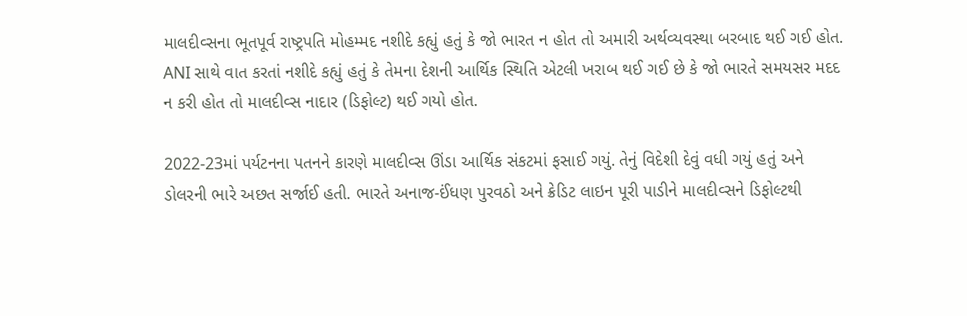માલદીવ્સના ભૂતપૂર્વ રાષ્ટ્રપતિ મોહમ્મદ નશીદે કહ્યું હતું કે જો ભારત ન હોત તો અમારી અર્થવ્યવસ્થા બરબાદ થઈ ગઈ હોત. ANI સાથે વાત કરતાં નશીદે કહ્યું હતું કે તેમના દેશની આર્થિક સ્થિતિ એટલી ખરાબ થઈ ગઈ છે કે જો ભારતે સમયસર મદદ ન કરી હોત તો માલદીવ્સ નાદાર (ડિફોલ્ટ) થઈ ગયો હોત.

2022-23માં પર્યટનના પતનને કારણે માલદીવ્સ ઊંડા આર્થિક સંકટમાં ફસાઈ ગયું. તેનું વિદેશી દેવું વધી ગયું હતું અને ડોલરની ભારે અછત સર્જાઈ હતી. ભારતે અનાજ-ઈંધણ પુરવઠો અને ક્રેડિટ લાઇન પૂરી પાડીને માલદીવ્સને ડિફોલ્ટથી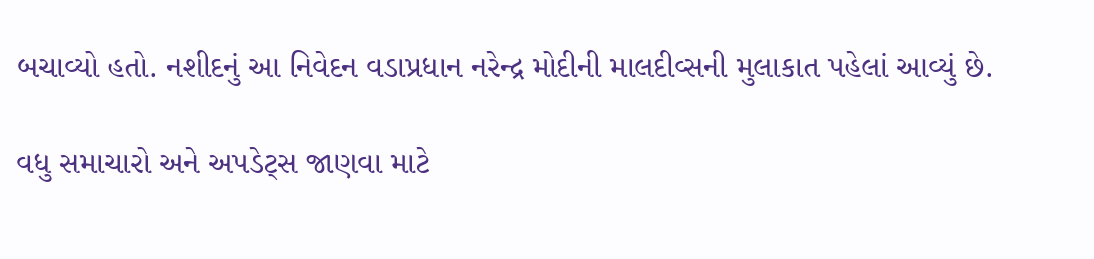બચાવ્યો હતો. નશીદનું આ નિવેદન વડાપ્રધાન નરેન્દ્ર મોદીની માલદીવ્સની મુલાકાત પહેલાં આવ્યું છે.

વધુ સમાચારો અને અપડેટ્સ જાણવા માટે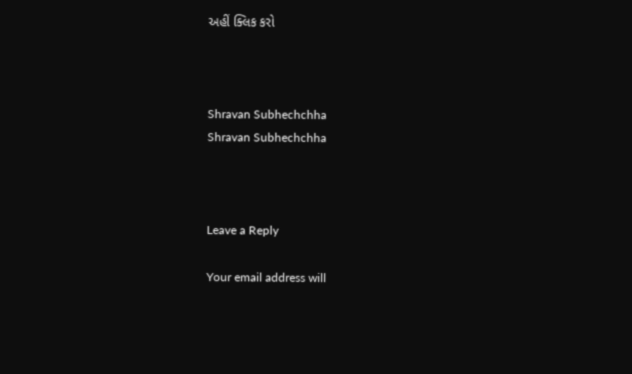અહીં ક્લિક કરો



Shravan Subhechchha
Shravan Subhechchha



Leave a Reply

Your email address will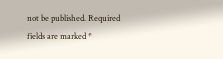not be published. Required fields are marked *